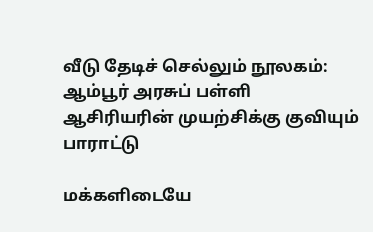வீடு தேடிச் செல்லும் நூலகம்: ஆம்பூர் அரசுப் பள்ளி ஆசிரியரின் முயற்சிக்கு குவியும் பாராட்டு

மக்களிடையே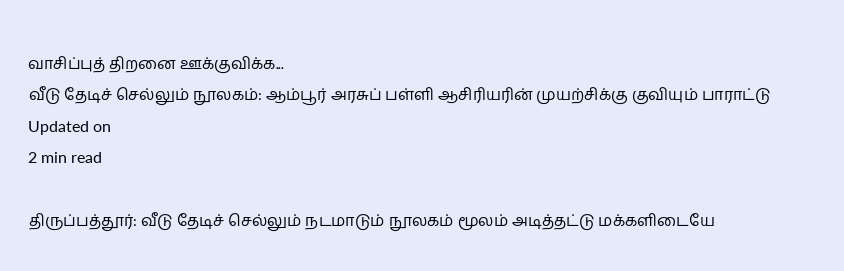வாசிப்புத் திறனை ஊக்குவிக்க...
வீடு தேடிச் செல்லும் நூலகம்: ஆம்பூர் அரசுப் பள்ளி ஆசிரியரின் முயற்சிக்கு குவியும் பாராட்டு
Updated on
2 min read

திருப்பத்தூர்: வீடு தேடிச் செல்லும் நடமாடும் நூலகம் மூலம் அடித்தட்டு மக்களிடையே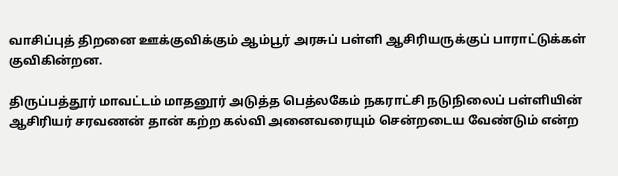வாசிப்புத் திறனை ஊக்குவிக்கும் ஆம்பூர் அரசுப் பள்ளி ஆசிரியருக்குப் பாராட்டுக்கள் குவிகின்றன.

திருப்பத்தூர் மாவட்டம் மாதனூர் அடுத்த பெத்லகேம் நகராட்சி நடுநிலைப் பள்ளியின் ஆசிரியர் சரவணன் தான் கற்ற கல்வி அனைவரையும் சென்றடைய வேண்டும் என்ற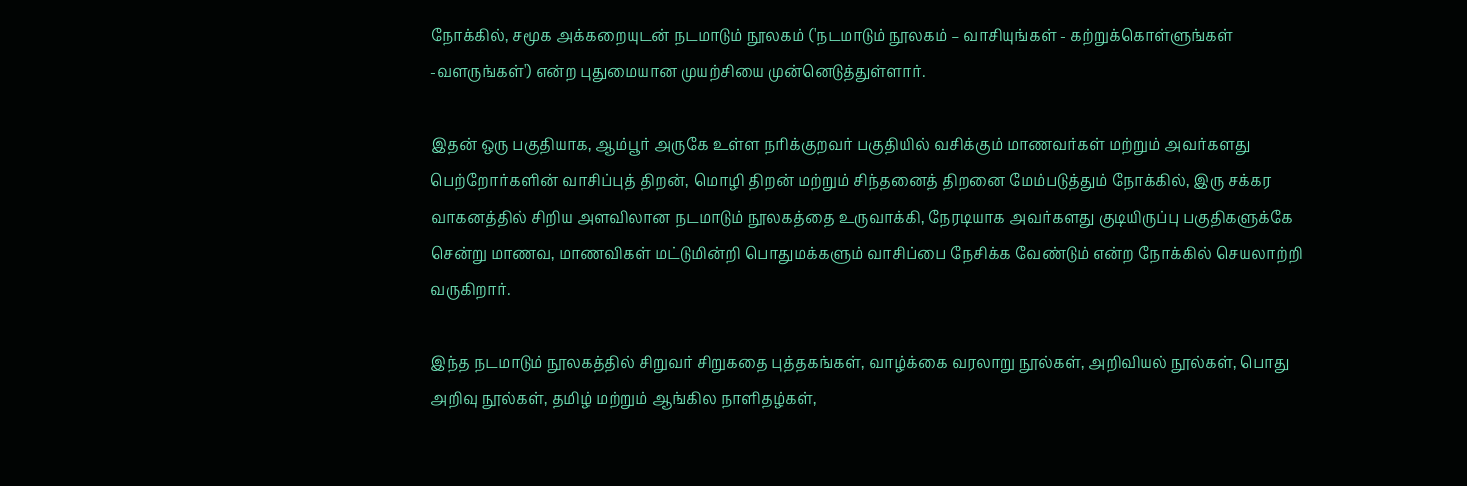நோக்கில், சமூக அக்கறையுடன் நடமாடும் நூலகம் ('நடமாடும் நூலகம் – வாசியுங்கள் - கற்றுக்கொள்ளுங்கள் -வளருங்கள்') என்ற புதுமையான முயற்சியை முன்னெடுத்துள்ளார்.

இதன் ஒரு பகுதியாக, ஆம்பூர் அருகே உள்ள நரிக்குறவர் பகுதியில் வசிக்கும் மாணவர்கள் மற்றும் அவர்களது பெற்றோர்களின் வாசிப்புத் திறன், மொழி திறன் மற்றும் சிந்தனைத் திறனை மேம்படுத்தும் நோக்கில், இரு சக்கர வாகனத்தில் சிறிய அளவிலான நடமாடும் நூலகத்தை உருவாக்கி, நேரடியாக அவர்களது குடியிருப்பு பகுதிகளுக்கே சென்று மாணவ, மாணவிகள் மட்டுமின்றி பொதுமக்களும் வாசிப்பை நேசிக்க வேண்டும் என்ற நோக்கில் செயலாற்றி வருகிறார்.

இந்த நடமாடும் நூலகத்தில் சிறுவர் சிறுகதை புத்தகங்கள், வாழ்க்கை வரலாறு நூல்கள், அறிவியல் நூல்கள், பொது அறிவு நூல்கள், தமிழ் மற்றும் ஆங்கில நாளிதழ்கள்,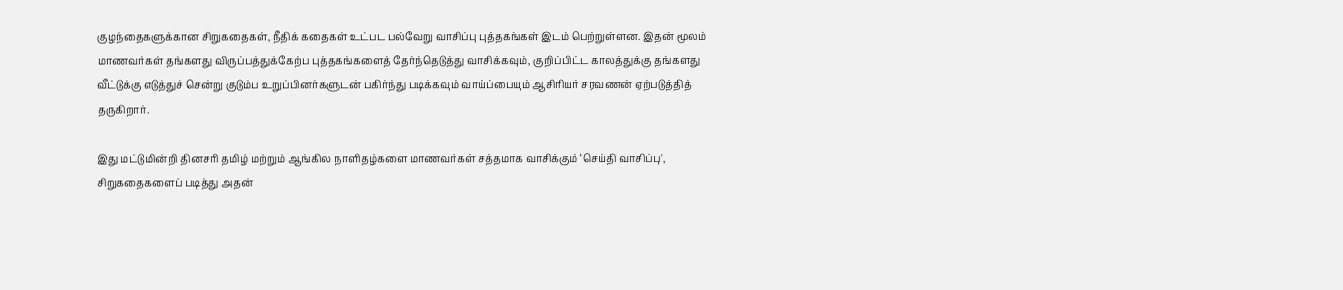குழந்தைகளுக்கான சிறுகதைகள், நீதிக் கதைகள் உட்பட பல்வேறு வாசிப்பு புத்தகங்கள் இடம் பெற்றுள்ளன. இதன் மூலம் மாணவர்கள் தங்களது விருப்பத்துக்கேற்ப புத்தகங்களைத் தேர்ந்தெடுத்து வாசிக்கவும், குறிப்பிட்ட காலத்துக்கு தங்களது வீட்டுக்கு எடுத்துச் சென்று குடும்ப உறுப்பினர்களுடன் பகிர்ந்து படிக்கவும் வாய்ப்பையும் ஆசிரியர் சரவணன் ஏற்படுத்தித் தருகிறார்.

இது மட்டுமின்றி தினசரி தமிழ் மற்றும் ஆங்கில நாளிதழ்களை மாணவர்கள் சத்தமாக வாசிக்கும் ‘செய்தி வாசிப்பு', சிறுகதைகளைப் படித்து அதன்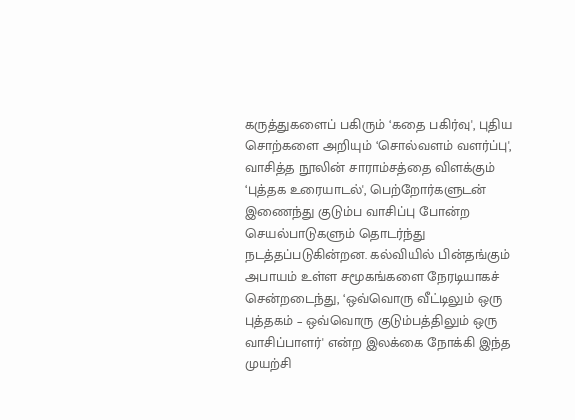கருத்துகளைப் பகிரும் ‘கதை பகிர்வு', புதிய சொற்களை அறியும் ‘சொல்வளம் வளர்ப்பு', வாசித்த நூலின் சாராம்சத்தை விளக்கும் ‘புத்தக உரையாடல்', பெற்றோர்களுடன் இணைந்து குடும்ப வாசிப்பு போன்ற செயல்பாடுகளும் தொடர்ந்து நடத்தப்படுகின்றன. கல்வியில் பின்தங்கும் அபாயம் உள்ள சமூகங்களை நேரடியாகச் சென்றடைந்து, ‘ஒவ்வொரு வீட்டிலும் ஒரு புத்தகம் – ஒவ்வொரு குடும்பத்திலும் ஒரு வாசிப்பாளர்' என்ற இலக்கை நோக்கி இந்த முயற்சி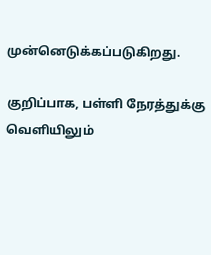முன்னெடுக்கப்படுகிறது.

குறிப்பாக, பள்ளி நேரத்துக்கு வெளியிலும்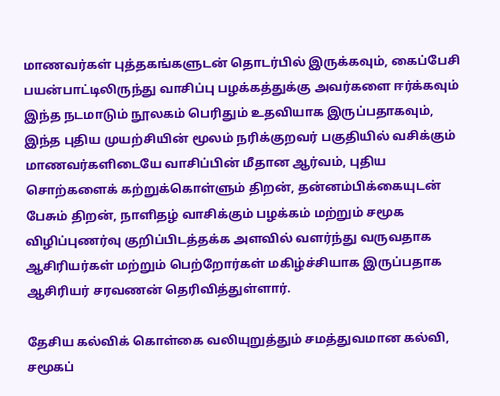மாணவர்கள் புத்தகங்களுடன் தொடர்பில் இருக்கவும், கைப்பேசி பயன்பாட்டிலிருந்து வாசிப்பு பழக்கத்துக்கு அவர்களை ஈர்க்கவும் இந்த நடமாடும் நூலகம் பெரிதும் உதவியாக இருப்பதாகவும், இந்த புதிய முயற்சியின் மூலம் நரிக்குறவர் பகுதியில் வசிக்கும் மாணவர்களிடையே வாசிப்பின் மீதான ஆர்வம், புதிய சொற்களைக் கற்றுக்கொள்ளும் திறன், தன்னம்பிக்கையுடன் பேசும் திறன், நாளிதழ் வாசிக்கும் பழக்கம் மற்றும் சமூக விழிப்புணர்வு குறிப்பிடத்தக்க அளவில் வளர்ந்து வருவதாக ஆசிரியர்கள் மற்றும் பெற்றோர்கள் மகிழ்ச்சியாக இருப்பதாக ஆசிரியர் சரவணன் தெரிவித்துள்ளார்.

தேசிய கல்விக் கொள்கை வலியுறுத்தும் சமத்துவமான கல்வி, சமூகப்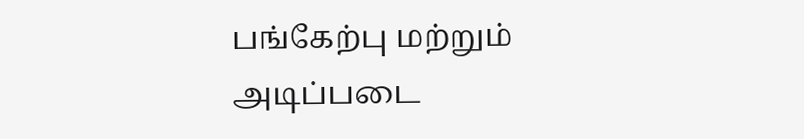பங்கேற்பு மற்றும் அடிப்படை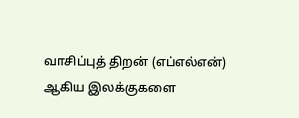வாசிப்புத் திறன் (எப்எல்என்) ஆகிய இலக்குகளை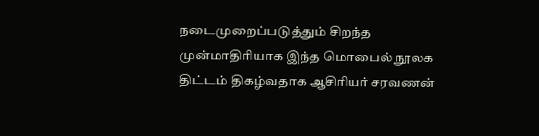நடைமுறைப்படுத்தும் சிறந்த முன்மாதிரியாக இந்த மொபைல் நூலக திட்டம் திகழ்வதாக ஆசிரியர் சரவணன்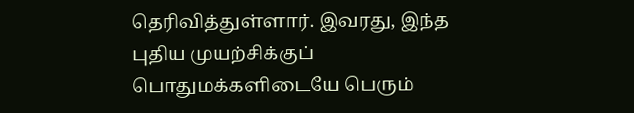தெரிவித்துள்ளார். இவரது, இந்த புதிய முயற்சிக்குப் பொதுமக்களிடையே பெரும்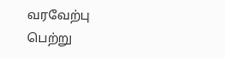வரவேற்பு பெற்று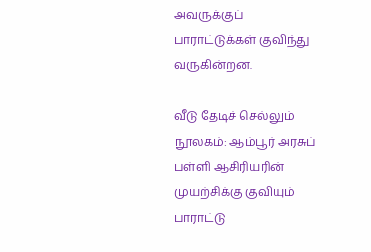அவருக்குப் பாராட்டுக்கள் குவிந்து வருகின்றன.

வீடு தேடிச் செல்லும் நூலகம்: ஆம்பூர் அரசுப் பள்ளி ஆசிரியரின் முயற்சிக்கு குவியும் பாராட்டு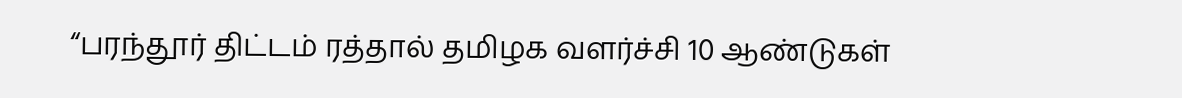“பரந்தூர் திட்டம் ரத்தால் தமிழக வளர்ச்சி 10 ஆண்டுகள்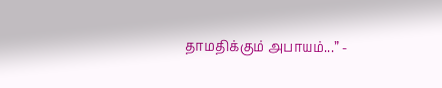தாமதிக்கும் அபாயம்...” -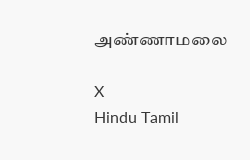அண்ணாமலை

X
Hindu Tamil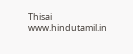Thisai
www.hindutamil.in